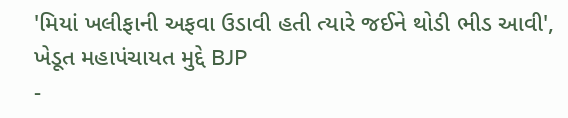'મિયાં ખલીફાની અફવા ઉડાવી હતી ત્યારે જઈને થોડી ભીડ આવી', ખેડૂત મહાપંચાયત મુદ્દે BJP
-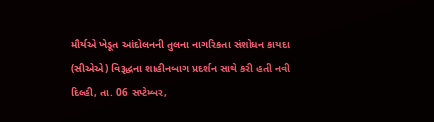મૌર્યએ ખેડૂત આંદોલનની તુલના નાગરિકતા સંશોધન કાયદા (સીએએ) વિરૂદ્ધના શાહીનબાગ પ્રદર્શન સાથે કરી હતી નવી દિલ્હી, તા. 06 સપ્ટેમ્બર,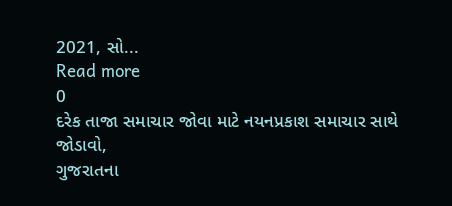2021, સો...
Read more
0
દરેક તાજા સમાચાર જોવા માટે નયનપ્રકાશ સમાચાર સાથે જોડાવો,
ગુજરાતના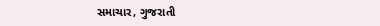સમાચાર, ગુજરાતી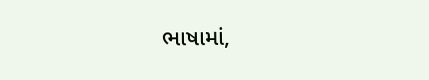ભાષામાં,